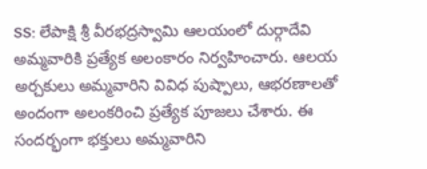SS: లేపాక్షి శ్రీ వీరభద్రస్వామి ఆలయంలో దుర్గాదేవి అమ్మవారికి ప్రత్యేక అలంకారం నిర్వహించారు. ఆలయ అర్చకులు అమ్మవారిని వివిధ పుష్పాలు, ఆభరణాలతో అందంగా అలంకరించి ప్రత్యేక పూజలు చేశారు. ఈ సందర్భంగా భక్తులు అమ్మవారిని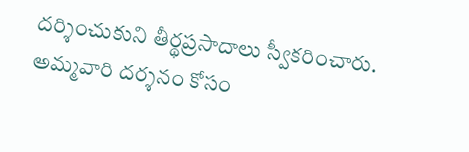దర్శించుకుని తీర్థప్రసాదాలు స్వీకరించారు. అమ్మవారి దర్శనం కోసం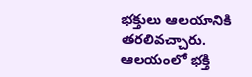భక్తులు ఆలయానికి తరలివచ్చారు. ఆలయంలో భక్తి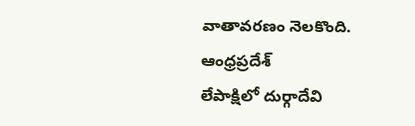వాతావరణం నెలకొంది.
ఆంధ్రప్రదేశ్
లేపాక్షిలో దుర్గాదేవి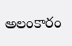అలంకారం